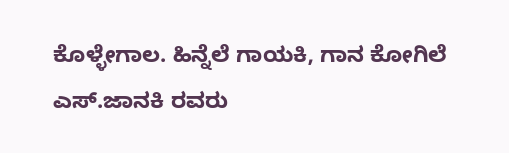ಕೊಳ್ಳೇಗಾಲ. ಹಿನ್ನೆಲೆ ಗಾಯಕಿ, ಗಾನ ಕೋಗಿಲೆ ಎಸ್.ಜಾನಕಿ ರವರು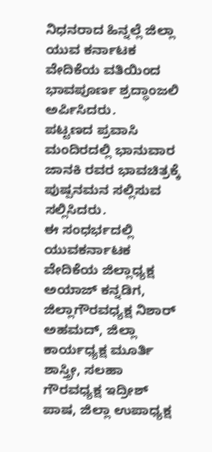ನಿಧನರಾದ ಹಿನ್ನಲ್ಲೆ ಜಿಲ್ಲಾ ಯುವ ಕರ್ನಾಟಕ ವೇದಿಕೆಯ ವತಿಯಿಂದ ಭಾವಪೂರ್ಣ ಶ್ರದ್ಧಾಂಜಲಿ ಅರ್ಪಿಸಿದರು.
ಪಟ್ಟಣದ ಪ್ರವಾಸಿ ಮಂದಿರದಲ್ಲಿ ಭಾನುವಾರ ಜಾನಕಿ ರವರ ಭಾವಚಿತ್ರಕ್ಕೆ ಪುಷ್ಪನಮನ ಸಲ್ಲಿಸುವ ಸಲ್ಲಿಸಿದರು.
ಈ ಸಂಧರ್ಭದಲ್ಲಿ ಯುವಕರ್ನಾಟಕ ವೇದಿಕೆಯ ಜಿಲ್ಲಾಧ್ಯಕ್ಷ ಅಯಾಜ್ ಕನ್ನಡಿಗ, ಜಿಲ್ಲಾಗೌರವಧ್ಯಕ್ಷ ನಿಶಾರ್ ಅಹಮದ್, ಜಿಲ್ಲಾ ಕಾರ್ಯಧ್ಯಕ್ಷ ಮೂರ್ತಿ ಶಾಸ್ತ್ರೀ, ಸಲಹಾ ಗೌರವಧ್ಯಕ್ಷ ಇದ್ರೀಶ್ ಪಾಷ, ಜಿಲ್ಲಾ ಉಪಾಧ್ಯಕ್ಷ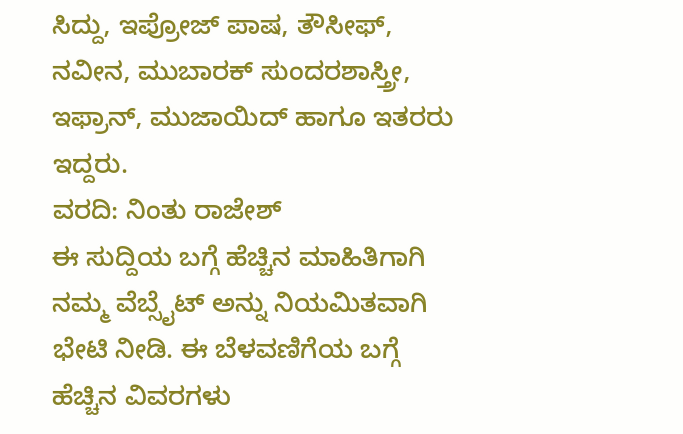ಸಿದ್ದು, ಇಪ್ರೋಜ್ ಪಾಷ, ತೌಸೀಫ್, ನವೀನ, ಮುಬಾರಕ್ ಸುಂದರಶಾಸ್ತ್ರೀ, ಇಫ್ರಾನ್, ಮುಜಾಯಿದ್ ಹಾಗೂ ಇತರರು ಇದ್ದರು.
ವರದಿ: ನಿಂತು ರಾಜೇಶ್
ಈ ಸುದ್ದಿಯ ಬಗ್ಗೆ ಹೆಚ್ಚಿನ ಮಾಹಿತಿಗಾಗಿ ನಮ್ಮ ವೆಬ್ಸೈಟ್ ಅನ್ನು ನಿಯಮಿತವಾಗಿ ಭೇಟಿ ನೀಡಿ. ಈ ಬೆಳವಣಿಗೆಯ ಬಗ್ಗೆ ಹೆಚ್ಚಿನ ವಿವರಗಳು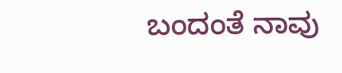ಬಂದಂತೆ ನಾವು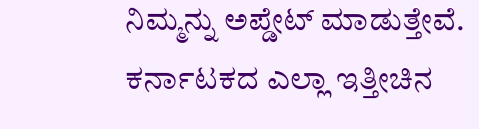ನಿಮ್ಮನ್ನು ಅಪ್ಡೇಟ್ ಮಾಡುತ್ತೇವೆ. ಕರ್ನಾಟಕದ ಎಲ್ಲಾ ಇತ್ತೀಚಿನ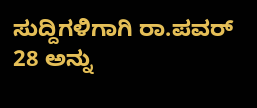ಸುದ್ದಿಗಳಿಗಾಗಿ ರಾ.ಪವರ್ 28 ಅನ್ನು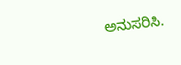ಅನುಸರಿಸಿ.